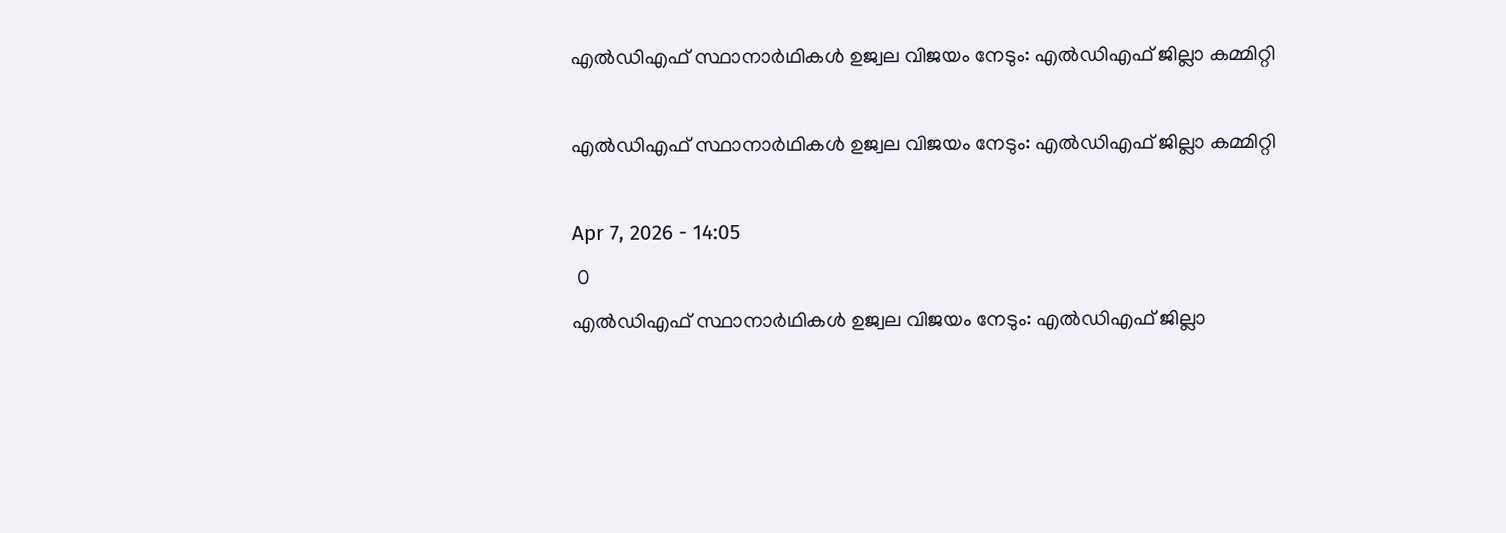എല്‍ഡിഎഫ് സ്ഥാനാര്‍ഥികള്‍ ഉജ്വല വിജയം നേടും: എല്‍ഡിഎഫ് ജില്ലാ കമ്മിറ്റി

എല്‍ഡിഎഫ് സ്ഥാനാര്‍ഥികള്‍ ഉജ്വല വിജയം നേടും: എല്‍ഡിഎഫ് ജില്ലാ കമ്മിറ്റി

Apr 7, 2026 - 14:05
 0
എല്‍ഡിഎഫ് സ്ഥാനാര്‍ഥികള്‍ ഉജ്വല വിജയം നേടും: എല്‍ഡിഎഫ് ജില്ലാ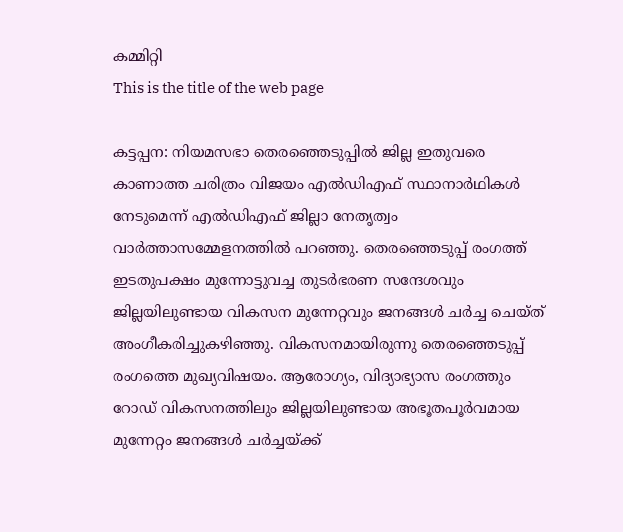കമ്മിറ്റി
This is the title of the web page

കട്ടപ്പന: നിയമസഭാ തെരഞ്ഞെടുപ്പില്‍ ജില്ല ഇതുവരെ കാണാത്ത ചരിത്രം വിജയം എല്‍ഡിഎഫ് സ്ഥാനാര്‍ഥികള്‍ നേടുമെന്ന് എല്‍ഡിഎഫ് ജില്ലാ നേതൃത്വം വാര്‍ത്താസമ്മേളനത്തില്‍ പറഞ്ഞു. തെരഞ്ഞെടുപ്പ് രംഗത്ത് ഇടതുപക്ഷം മുന്നോട്ടുവച്ച തുടര്‍ഭരണ സന്ദേശവും ജില്ലയിലുണ്ടായ വികസന മുന്നേറ്റവും ജനങ്ങള്‍ ചര്‍ച്ച ചെയ്ത് അംഗീകരിച്ചുകഴിഞ്ഞു. വികസനമായിരുന്നു തെരഞ്ഞെടുപ്പ് രംഗത്തെ മുഖ്യവിഷയം. ആരോഗ്യം, വിദ്യാഭ്യാസ രംഗത്തും റോഡ് വികസനത്തിലും ജില്ലയിലുണ്ടായ അഭൂതപൂര്‍വമായ മുന്നേറ്റം ജനങ്ങള്‍ ചര്‍ച്ചയ്ക്ക്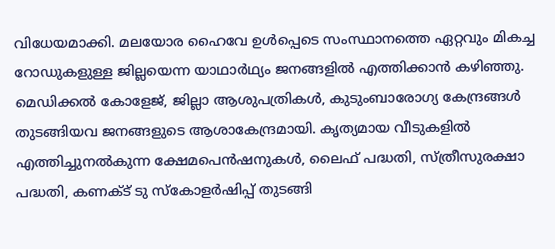വിധേയമാക്കി. മലയോര ഹൈവേ ഉള്‍പ്പെടെ സംസ്ഥാനത്തെ ഏറ്റവും മികച്ച റോഡുകളുള്ള ജില്ലയെന്ന യാഥാര്‍ഥ്യം ജനങ്ങളില്‍ എത്തിക്കാന്‍ കഴിഞ്ഞു. മെഡിക്കല്‍ കോളേജ്, ജില്ലാ ആശുപത്രികള്‍, കുടുംബാരോഗ്യ കേന്ദ്രങ്ങള്‍ തുടങ്ങിയവ ജനങ്ങളുടെ ആശാകേന്ദ്രമായി. കൃത്യമായ വീടുകളില്‍ എത്തിച്ചുനല്‍കുന്ന ക്ഷേമപെന്‍ഷനുകള്‍, ലൈഫ് പദ്ധതി, സ്ത്രീസുരക്ഷാ പദ്ധതി, കണക്ട് ടു സ്‌കോളര്‍ഷിപ്പ് തുടങ്ങി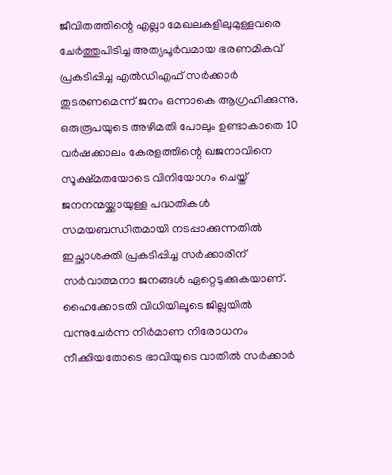ജീവിതത്തിന്റെ എല്ലാ മേഖലകളിലുമുള്ളവരെ ചേര്‍ത്തുപിടിച്ച അത്യപൂര്‍വമായ ഭരണമികവ് പ്രകടിപ്പിച്ച എല്‍ഡിഎഫ് സര്‍ക്കാര്‍ തുടരണമെന്ന് ജനം ഒന്നാകെ ആഗ്രഹിക്കുന്നു. ഒരുരൂപയുടെ അഴിമതി പോലും ഉണ്ടാകാതെ 10 വര്‍ഷക്കാലം കേരളത്തിന്റെ ഖജനാവിനെ സൂക്ഷ്മതയോടെ വിനിയോഗം ചെയ്ത് ജനനന്മയ്ക്കായുള്ള പദ്ധതികള്‍ സമയബന്ധിതമായി നടപ്പാക്കുന്നതില്‍ ഇച്ഛാശക്തി പ്രകടിപ്പിച്ച സര്‍ക്കാരിന് സര്‍വാത്മനാ ജനങ്ങള്‍ ഏറ്റെടുക്കുകയാണ്. ഹൈക്കോടതി വിധിയിലൂടെ ജില്ലയില്‍ വന്നുചേര്‍ന്ന നിര്‍മാണ നിരോധനം നീക്കിയതോടെ ഭാവിയുടെ വാതില്‍ സര്‍ക്കാര്‍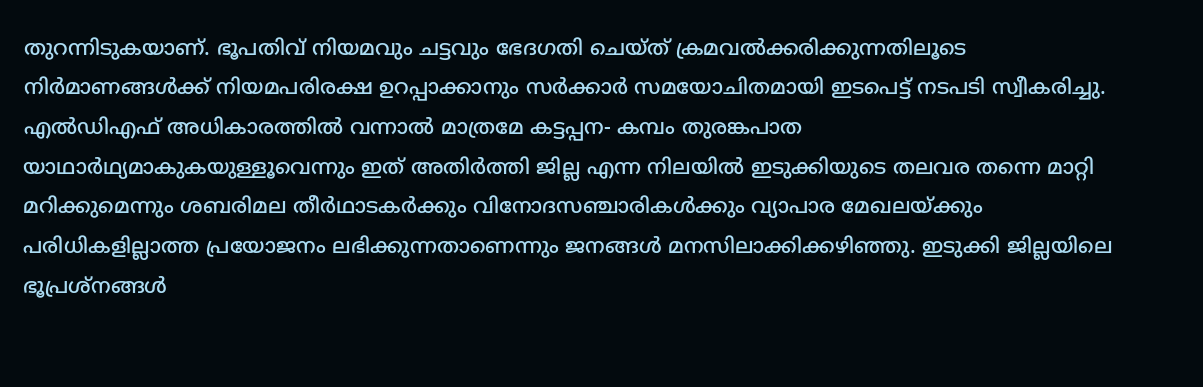തുറന്നിടുകയാണ്. ഭൂപതിവ് നിയമവും ചട്ടവും ഭേദഗതി ചെയ്ത് ക്രമവല്‍ക്കരിക്കുന്നതിലൂടെ നിര്‍മാണങ്ങള്‍ക്ക് നിയമപരിരക്ഷ ഉറപ്പാക്കാനും സര്‍ക്കാര്‍ സമയോചിതമായി ഇടപെട്ട് നടപടി സ്വീകരിച്ചു. എല്‍ഡിഎഫ് അധികാരത്തില്‍ വന്നാല്‍ മാത്രമേ കട്ടപ്പന- കമ്പം തുരങ്കപാത യാഥാര്‍ഥ്യമാകുകയുള്ളൂവെന്നും ഇത് അതിര്‍ത്തി ജില്ല എന്ന നിലയില്‍ ഇടുക്കിയുടെ തലവര തന്നെ മാറ്റി മറിക്കുമെന്നും ശബരിമല തീര്‍ഥാടകര്‍ക്കും വിനോദസഞ്ചാരികള്‍ക്കും വ്യാപാര മേഖലയ്ക്കും പരിധികളില്ലാത്ത പ്രയോജനം ലഭിക്കുന്നതാണെന്നും ജനങ്ങള്‍ മനസിലാക്കിക്കഴിഞ്ഞു. ഇടുക്കി ജില്ലയിലെ ഭൂപ്രശ്‌നങ്ങള്‍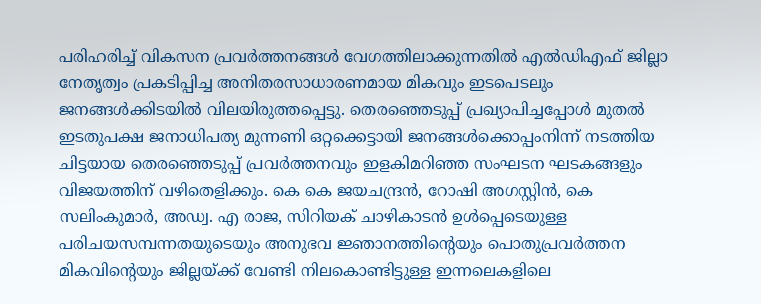പരിഹരിച്ച് വികസന പ്രവര്‍ത്തനങ്ങള്‍ വേഗത്തിലാക്കുന്നതില്‍ എല്‍ഡിഎഫ് ജില്ലാ നേതൃത്വം പ്രകടിപ്പിച്ച അനിതരസാധാരണമായ മികവും ഇടപെടലും ജനങ്ങള്‍ക്കിടയില്‍ വിലയിരുത്തപ്പെട്ടു. തെരഞ്ഞെടുപ്പ് പ്രഖ്യാപിച്ചപ്പോള്‍ മുതല്‍ ഇടതുപക്ഷ ജനാധിപത്യ മുന്നണി ഒറ്റക്കെട്ടായി ജനങ്ങള്‍ക്കൊപ്പംനിന്ന് നടത്തിയ ചിട്ടയായ തെരഞ്ഞെടുപ്പ് പ്രവര്‍ത്തനവും ഇളകിമറിഞ്ഞ സംഘടന ഘടകങ്ങളും വിജയത്തിന് വഴിതെളിക്കും. കെ കെ ജയചന്ദ്രന്‍, റോഷി അഗസ്റ്റിന്‍, കെ സലിംകുമാര്‍, അഡ്വ. എ രാജ, സിറിയക് ചാഴികാടന്‍ ഉള്‍പ്പെടെയുള്ള പരിചയസമ്പന്നതയുടെയും അനുഭവ ജ്ഞാനത്തിന്റെയും പൊതുപ്രവര്‍ത്തന മികവിന്റെയും ജില്ലയ്ക്ക് വേണ്ടി നിലകൊണ്ടിട്ടുള്ള ഇന്നലെകളിലെ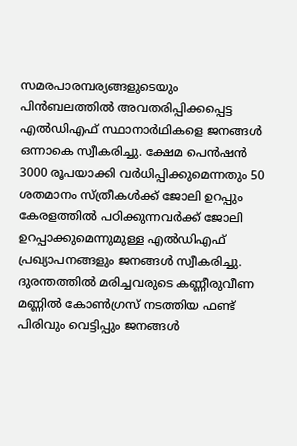സമരപാരമ്പര്യങ്ങളുടെയും പിന്‍ബലത്തില്‍ അവതരിപ്പിക്കപ്പെട്ട എല്‍ഡിഎഫ് സ്ഥാനാര്‍ഥികളെ ജനങ്ങള്‍ ഒന്നാകെ സ്വീകരിച്ചു. ക്ഷേമ പെന്‍ഷന്‍ 3000 രൂപയാക്കി വര്‍ധിപ്പിക്കുമെന്നതും 50 ശതമാനം സ്ത്രീകള്‍ക്ക് ജോലി ഉറപ്പും കേരളത്തില്‍ പഠിക്കുന്നവര്‍ക്ക് ജോലി ഉറപ്പാക്കുമെന്നുമുള്ള എല്‍ഡിഎഫ് പ്രഖ്യാപനങ്ങളും ജനങ്ങള്‍ സ്വീകരിച്ചു. ദുരന്തത്തില്‍ മരിച്ചവരുടെ കണ്ണീരുവീണ മണ്ണില്‍ കോണ്‍ഗ്രസ് നടത്തിയ ഫണ്ട് പിരിവും വെട്ടിപ്പും ജനങ്ങള്‍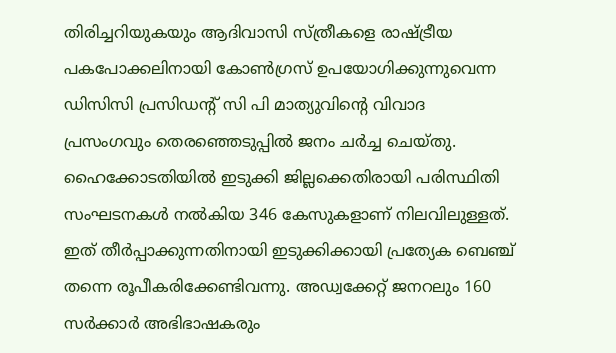തിരിച്ചറിയുകയും ആദിവാസി സ്ത്രീകളെ രാഷ്ട്രീയ പകപോക്കലിനായി കോണ്‍ഗ്രസ് ഉപയോഗിക്കുന്നുവെന്ന ഡിസിസി പ്രസിഡന്റ് സി പി മാത്യുവിന്റെ വിവാദ പ്രസംഗവും തെരഞ്ഞെടുപ്പില്‍ ജനം ചര്‍ച്ച ചെയ്തു. ഹൈക്കോടതിയില്‍ ഇടുക്കി ജില്ലക്കെതിരായി പരിസ്ഥിതി സംഘടനകള്‍ നല്‍കിയ 346 കേസുകളാണ് നിലവിലുള്ളത്. ഇത് തീര്‍പ്പാക്കുന്നതിനായി ഇടുക്കിക്കായി പ്രത്യേക ബെഞ്ച് തന്നെ രൂപീകരിക്കേണ്ടിവന്നു. അഡ്വക്കേറ്റ് ജനറലും 160 സര്‍ക്കാര്‍ അഭിഭാഷകരും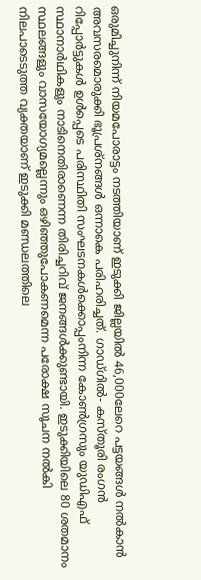ഒരുമിച്ചുനിന്ന് നിയമപോരാട്ടം നടത്തിയാണ് ഇടുക്കി ജില്ലയില്‍ 46,000ലേറെ പട്ടയങ്ങള്‍ നല്‍കാന്‍ അവസരമൊരുക്കി ഭൂപ്രശ്‌നങ്ങള്‍ ഒന്നാകെ പരിഹരിച്ചത്. ഗാഡ്ഗില്‍- കസ്തൂരി രംഗന്‍ റിപ്പോര്‍ട്ടുകള്‍ ഉള്‍പ്പെടെ പരിസ്ഥിതി സംഘടനകള്‍ക്കൊപ്പംനിന്ന കോണ്‍ഗ്രസും യുഡിഎഫ് സ്ഥാനാര്‍ഥികളും നാടിനെതിരാണെന്ന തിരിച്ചറിവ് ജനങ്ങള്‍ക്കുണ്ടായി. ഇടുക്കിയിലെ 80 ശതമാനം സ്ഥലങ്ങളും വാസയോഗ്യമല്ലെന്നും ഒഴിഞ്ഞുപോകണമെന്ന പരോക്ഷ സൂചന നല്‍കി നിലപാടെടുത്ത വ്യക്തയാണ് ഇടുക്കി മണ്ഡലത്തിലെ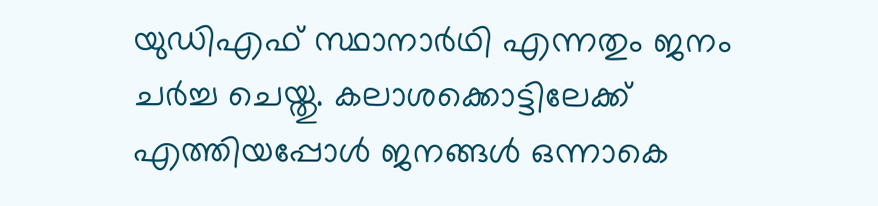യുഡിഎഫ് സ്ഥാനാര്‍ഥി എന്നതും ജനം ചര്‍ച്ച ചെയ്തു. കലാശക്കൊട്ടിലേക്ക് എത്തിയപ്പോള്‍ ജനങ്ങള്‍ ഒന്നാകെ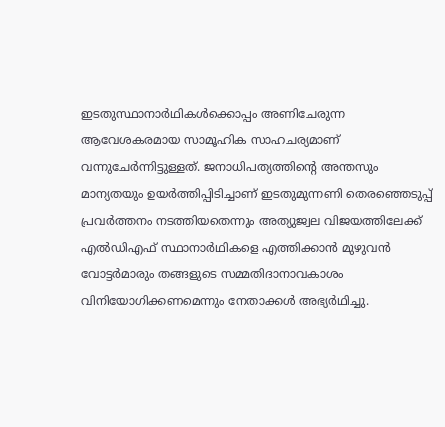ഇടതുസ്ഥാനാര്‍ഥികള്‍ക്കൊപ്പം അണിചേരുന്ന ആവേശകരമായ സാമൂഹിക സാഹചര്യമാണ് വന്നുചേര്‍ന്നിട്ടുള്ളത്. ജനാധിപത്യത്തിന്റെ അന്തസും മാന്യതയും ഉയര്‍ത്തിപ്പിടിച്ചാണ് ഇടതുമുന്നണി തെരഞ്ഞെടുപ്പ് പ്രവര്‍ത്തനം നടത്തിയതെന്നും അത്യുജ്വല വിജയത്തിലേക്ക് എല്‍ഡിഎഫ് സ്ഥാനാര്‍ഥികളെ എത്തിക്കാന്‍ മുഴുവന്‍ വോട്ടര്‍മാരും തങ്ങളുടെ സമ്മതിദാനാവകാശം വിനിയോഗിക്കണമെന്നും നേതാക്കള്‍ അഭ്യര്‍ഥിച്ചു.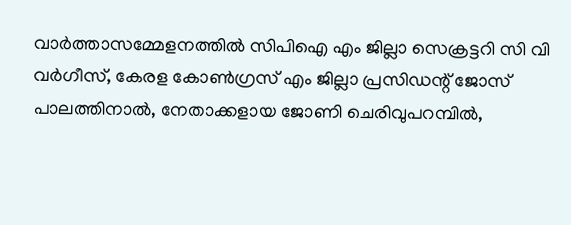വാര്‍ത്താസമ്മേളനത്തില്‍ സിപിഐ എം ജില്ലാ സെക്രട്ടറി സി വി വര്‍ഗീസ്, കേരള കോണ്‍ഗ്രസ് എം ജില്ലാ പ്രസിഡന്റ് ജോസ് പാലത്തിനാല്‍, നേതാക്കളായ ജോണി ചെരിവുപറമ്പിൽ,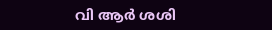വി ആര്‍ ശശി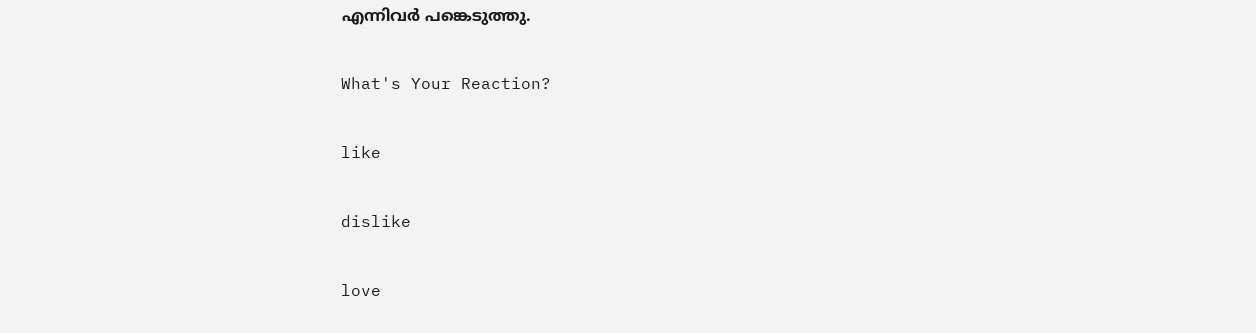എന്നിവര്‍ പങ്കെടുത്തു.

What's Your Reaction?

like

dislike

love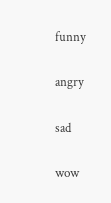funny

angry

sad

wow